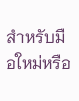สำหรับมือใหม่หรือ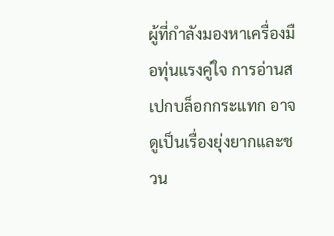ผู้ที่กำลังมองหาเครื่องมือทุ่นแรงคู่ใจ การอ่านสเปกบล็อกกระแทก อาจดูเป็นเรื่องยุ่งยากและชวน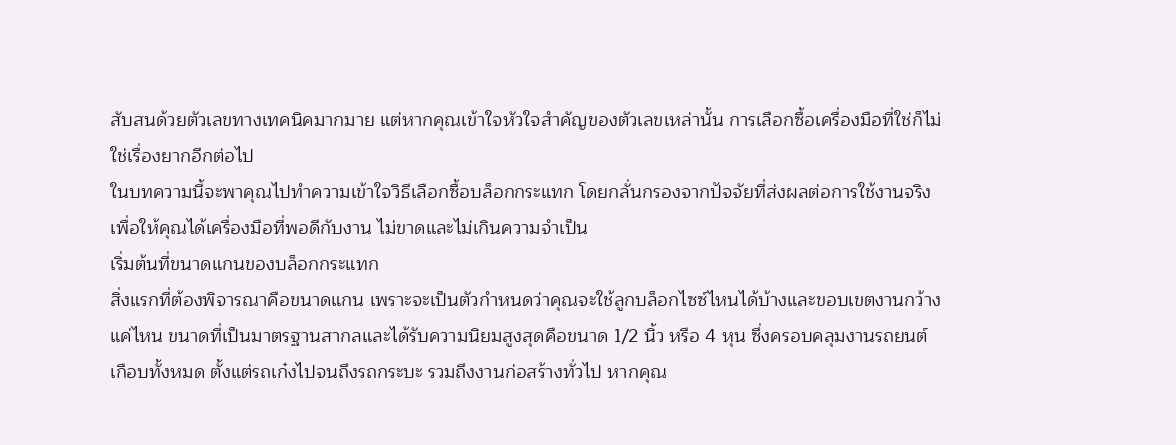สับสนด้วยตัวเลขทางเทคนิคมากมาย แต่หากคุณเข้าใจหัวใจสำคัญของตัวเลขเหล่านั้น การเลือกซื้อเครื่องมือที่ใช่ก็ไม่ใช่เรื่องยากอีกต่อไป
ในบทความนี้จะพาคุณไปทำความเข้าใจวิธีเลือกซื้อบล็อกกระแทก โดยกลั่นกรองจากปัจจัยที่ส่งผลต่อการใช้งานจริง เพื่อให้คุณได้เครื่องมือที่พอดีกับงาน ไม่ขาดและไม่เกินความจำเป็น
เริ่มต้นที่ขนาดแกนของบล็อกกระแทก
สิ่งแรกที่ต้องพิจารณาคือขนาดแกน เพราะจะเป็นตัวกำหนดว่าคุณจะใช้ลูกบล็อกไซซ์ไหนได้บ้างและขอบเขตงานกว้างแค่ไหน ขนาดที่เป็นมาตรฐานสากลและได้รับความนิยมสูงสุดคือขนาด 1/2 นิ้ว หรือ 4 หุน ซึ่งครอบคลุมงานรถยนต์เกือบทั้งหมด ตั้งแต่รถเก๋งไปจนถึงรถกระบะ รวมถึงงานก่อสร้างทั่วไป หากคุณ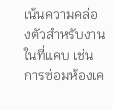เน้นความคล่องตัวสำหรับงานในที่แคบ เช่น การซ่อมห้องเค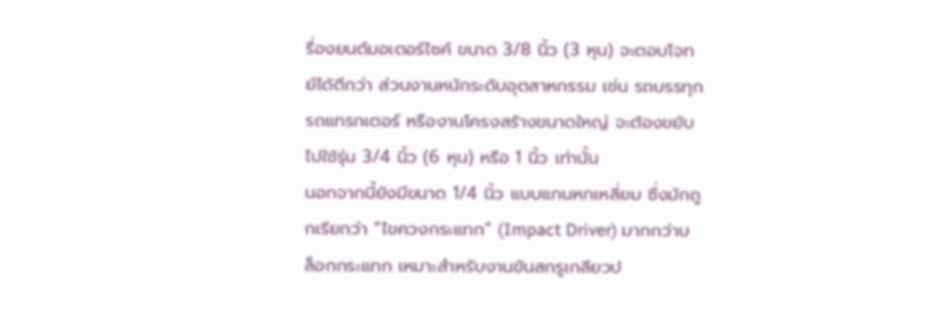รื่องยนต์มอเตอร์ไซค์ ขนาด 3/8 นิ้ว (3 หุน) จะตอบโจทย์ได้ดีกว่า ส่วนงานหนักระดับอุตสาหกรรม เช่น รถบรรทุก รถแทรกเตอร์ หรืองานโครงสร้างขนาดใหญ่ จะต้องขยับไปใช้รุ่น 3/4 นิ้ว (6 หุน) หรือ 1 นิ้ว เท่านั้น
นอกจากนี้ยังมีขนาด 1/4 นิ้ว แบบแกนหกเหลี่ยม ซึ่งมักถูกเรียกว่า “ไขควงกระแทก” (Impact Driver) มากกว่าบล็อกกระแทก เหมาะสำหรับงานขันสกรูเกลียวป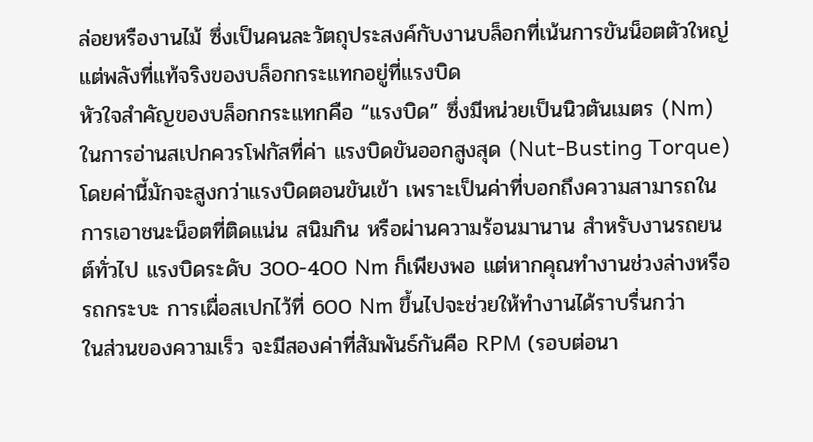ล่อยหรืองานไม้ ซึ่งเป็นคนละวัตถุประสงค์กับงานบล็อกที่เน้นการขันน็อตตัวใหญ่
แต่พลังที่แท้จริงของบล็อกกระแทกอยู่ที่แรงบิด
หัวใจสำคัญของบล็อกกระแทกคือ “แรงบิด” ซึ่งมีหน่วยเป็นนิวตันเมตร (Nm) ในการอ่านสเปกควรโฟกัสที่ค่า แรงบิดขันออกสูงสุด (Nut-Busting Torque) โดยค่านี้มักจะสูงกว่าแรงบิดตอนขันเข้า เพราะเป็นค่าที่บอกถึงความสามารถในการเอาชนะน็อตที่ติดแน่น สนิมกิน หรือผ่านความร้อนมานาน สำหรับงานรถยนต์ทั่วไป แรงบิดระดับ 300-400 Nm ก็เพียงพอ แต่หากคุณทำงานช่วงล่างหรือรถกระบะ การเผื่อสเปกไว้ที่ 600 Nm ขึ้นไปจะช่วยให้ทำงานได้ราบรื่นกว่า
ในส่วนของความเร็ว จะมีสองค่าที่สัมพันธ์กันคือ RPM (รอบต่อนา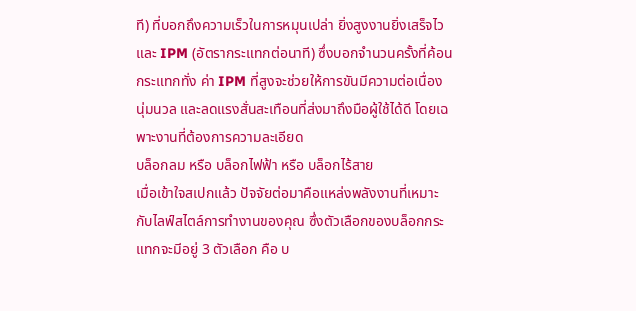ที) ที่บอกถึงความเร็วในการหมุนเปล่า ยิ่งสูงงานยิ่งเสร็จไว และ IPM (อัตรากระแทกต่อนาที) ซึ่งบอกจำนวนครั้งที่ค้อนกระแทกทั่ง ค่า IPM ที่สูงจะช่วยให้การขันมีความต่อเนื่อง นุ่มนวล และลดแรงสั่นสะเทือนที่ส่งมาถึงมือผู้ใช้ได้ดี โดยเฉพาะงานที่ต้องการความละเอียด
บล็อกลม หรือ บล็อกไฟฟ้า หรือ บล็อกไร้สาย
เมื่อเข้าใจสเปกแล้ว ปัจจัยต่อมาคือแหล่งพลังงานที่เหมาะกับไลฟ์สไตล์การทำงานของคุณ ซึ่งตัวเลือกของบล็อกกระแทกจะมีอยู่ 3 ตัวเลือก คือ บ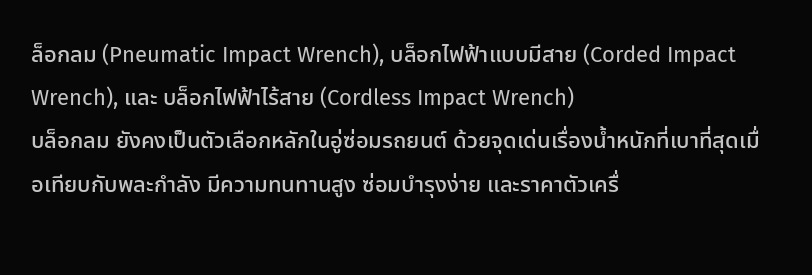ล็อกลม (Pneumatic Impact Wrench), บล็อกไฟฟ้าแบบมีสาย (Corded Impact Wrench), และ บล็อกไฟฟ้าไร้สาย (Cordless Impact Wrench)
บล็อกลม ยังคงเป็นตัวเลือกหลักในอู่ซ่อมรถยนต์ ด้วยจุดเด่นเรื่องน้ำหนักที่เบาที่สุดเมื่อเทียบกับพละกำลัง มีความทนทานสูง ซ่อมบำรุงง่าย และราคาตัวเครื่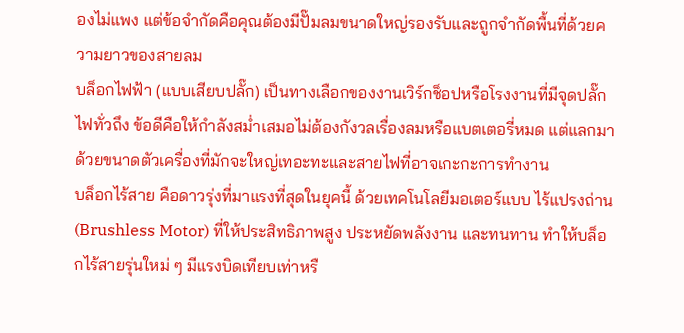องไม่แพง แต่ข้อจำกัดคือคุณต้องมีปั๊มลมขนาดใหญ่รองรับและถูกจำกัดพื้นที่ด้วยความยาวของสายลม
บล็อกไฟฟ้า (แบบเสียบปลั๊ก) เป็นทางเลือกของงานเวิร์กช็อปหรือโรงงานที่มีจุดปลั๊กไฟทั่วถึง ข้อดีคือให้กำลังสม่ำเสมอไม่ต้องกังวลเรื่องลมหรือแบตเตอรี่หมด แต่แลกมาด้วยขนาดตัวเครื่องที่มักจะใหญ่เทอะทะและสายไฟที่อาจเกะกะการทำงาน
บล็อกไร้สาย คือดาวรุ่งที่มาแรงที่สุดในยุคนี้ ด้วยเทคโนโลยีมอเตอร์แบบ ไร้แปรงถ่าน (Brushless Motor) ที่ให้ประสิทธิภาพสูง ประหยัดพลังงาน และทนทาน ทำให้บล็อกไร้สายรุ่นใหม่ ๆ มีแรงบิดเทียบเท่าหรื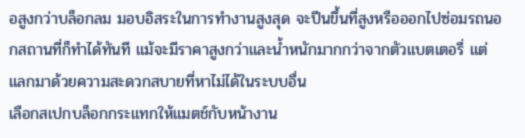อสูงกว่าบล็อกลม มอบอิสระในการทำงานสูงสุด จะปีนขึ้นที่สูงหรือออกไปซ่อมรถนอกสถานที่ก็ทำได้ทันที แม้จะมีราคาสูงกว่าและน้ำหนักมากกว่าจากตัวแบตเตอรี่ แต่แลกมาด้วยความสะดวกสบายที่หาไม่ได้ในระบบอื่น
เลือกสเปกบล็อกกระแทกให้แมตช์กับหน้างาน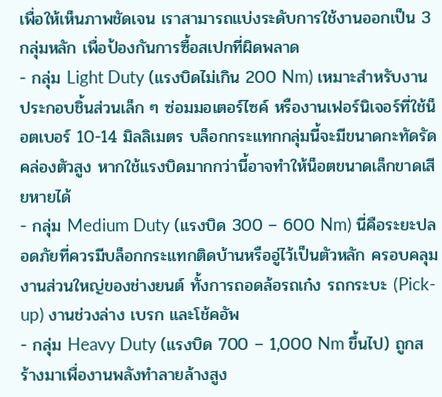เพื่อให้เห็นภาพชัดเจน เราสามารถแบ่งระดับการใช้งานออกเป็น 3 กลุ่มหลัก เพื่อป้องกันการซื้อสเปกที่ผิดพลาด
- กลุ่ม Light Duty (แรงบิดไม่เกิน 200 Nm) เหมาะสำหรับงานประกอบชิ้นส่วนเล็ก ๆ ซ่อมมอเตอร์ไซค์ หรืองานเฟอร์นิเจอร์ที่ใช้น็อตเบอร์ 10-14 มิลลิเมตร บล็อกกระแทกกลุ่มนี้จะมีขนาดกะทัดรัด คล่องตัวสูง หากใช้แรงบิดมากกว่านี้อาจทำให้น็อตขนาดเล็กขาดเสียหายได้
- กลุ่ม Medium Duty (แรงบิด 300 – 600 Nm) นี่คือระยะปลอดภัยที่ควรมีบล็อกกระแทกติดบ้านหรืออู่ไว้เป็นตัวหลัก ครอบคลุมงานส่วนใหญ่ของช่างยนต์ ทั้งการถอดล้อรถเก๋ง รถกระบะ (Pick-up) งานช่วงล่าง เบรก และโช้คอัพ
- กลุ่ม Heavy Duty (แรงบิด 700 – 1,000 Nm ขึ้นไป) ถูกสร้างมาเพื่องานพลังทำลายล้างสูง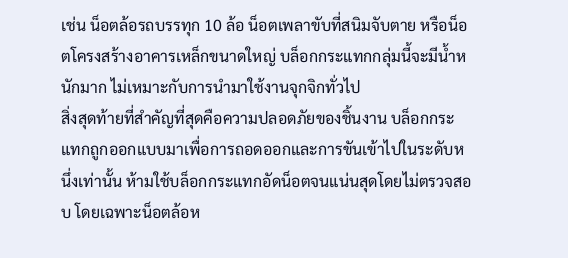เช่น น็อตล้อรถบรรทุก 10 ล้อ น็อตเพลาขับที่สนิมจับตาย หรือน็อตโครงสร้างอาคารเหล็กขนาดใหญ่ บล็อกกระแทกกลุ่มนี้จะมีน้ำหนักมาก ไม่เหมาะกับการนำมาใช้งานจุกจิกทั่วไป
สิ่งสุดท้ายที่สำคัญที่สุดคือความปลอดภัยของชิ้นงาน บล็อกกระแทกถูกออกแบบมาเพื่อการถอดออกและการขันเข้าไปในระดับหนึ่งเท่านั้น ห้ามใช้บล็อกกระแทกอัดน็อตจนแน่นสุดโดยไม่ตรวจสอบ โดยเฉพาะน็อตล้อห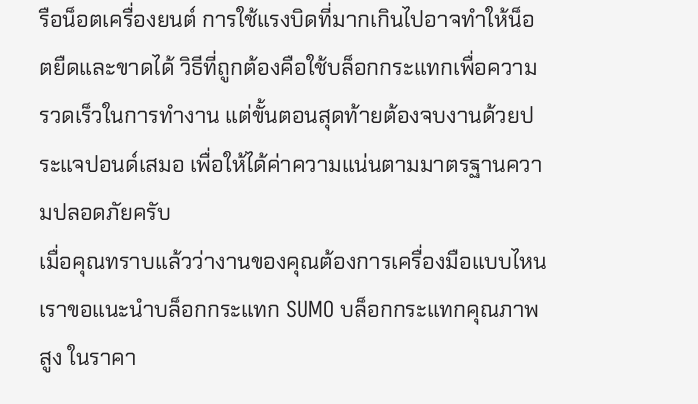รือน็อตเครื่องยนต์ การใช้แรงบิดที่มากเกินไปอาจทำให้น็อตยืดและขาดได้ วิธีที่ถูกต้องคือใช้บล็อกกระแทกเพื่อความรวดเร็วในการทำงาน แต่ขั้นตอนสุดท้ายต้องจบงานด้วยประแจปอนด์เสมอ เพื่อให้ได้ค่าความแน่นตามมาตรฐานความปลอดภัยครับ
เมื่อคุณทราบแล้วว่างานของคุณต้องการเครื่องมือแบบไหน เราขอแนะนำบล็อกกระแทก SUMO บล็อกกระแทกคุณภาพสูง ในราคา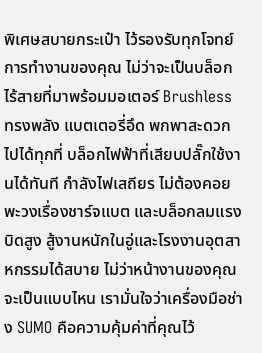พิเศษสบายกระเป๋า ไว้รองรับทุกโจทย์การทำงานของคุณ ไม่ว่าจะเป็นบล็อกไร้สายที่มาพร้อมมอเตอร์ Brushless ทรงพลัง แบตเตอรี่อึด พกพาสะดวกไปได้ทุกที่ บล็อกไฟฟ้าที่เสียบปลั๊กใช้งานได้ทันที กำลังไฟเสถียร ไม่ต้องคอยพะวงเรื่องชาร์จแบต และบล็อกลมแรงบิดสูง สู้งานหนักในอู่และโรงงานอุตสาหกรรมได้สบาย ไม่ว่าหน้างานของคุณจะเป็นแบบไหน เรามั่นใจว่าเครื่องมือช่าง SUMO คือความคุ้มค่าที่คุณไว้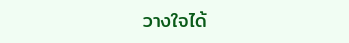วางใจได้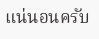แน่นอนครับ